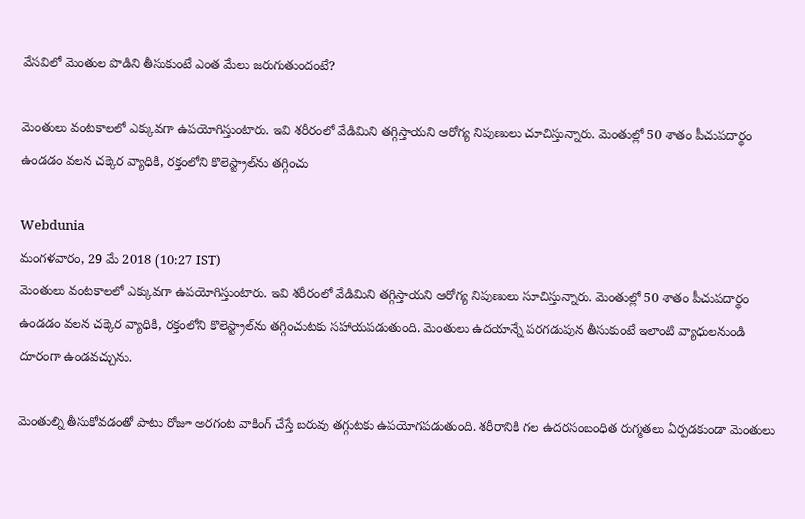వేసవిలో మెంతుల పొడిని తీసుకుంటే ఎంత మేలు జరుగుతుందంటే?

మెంతులు వంటకాలలో ఎక్కువగా ఉపయోగిస్తుంటారు. ఇవి శరీరంలో వేడిమిని తగ్గిస్తాయని ఆరోగ్య నిపుణులు చూచిస్తున్నారు. మెంతుల్లో 50 శాతం పీచుపదార్థం ఉండడం వలన చక్కెర వ్యాధికి, రక్తంలోని కొలెస్ట్రాల్‌ను తగ్గించు

Webdunia
మంగళవారం, 29 మే 2018 (10:27 IST)
మెంతులు వంటకాలలో ఎక్కువగా ఉపయోగిస్తుంటారు. ఇవి శరీరంలో వేడిమిని తగ్గిస్తాయని ఆరోగ్య నిపుణులు సూచిస్తున్నారు. మెంతుల్లో 50 శాతం పీచుపదార్థం ఉండడం వలన చక్కెర వ్యాధికి, రక్తంలోని కొలెస్ట్రాల్‌ను తగ్గించుటకు సహాయపడుతుంది. మెంతులు ఉదయాన్నే పరగడుపున తీసుకుంటే ఇలాంటి వ్యాధులనుండి దూరంగా ఉండవచ్చును.

మెంతుల్ని తీసుకోవడంతో పాటు రోజూ అరగంట వాకింగ్ చేస్తే బరువు తగ్గుటకు ఉపయోగపడుతుంది. శరీరానికి గల ఉదరసంబంధిత రుగ్మతలు ఏర్పడకుండా మెంతులు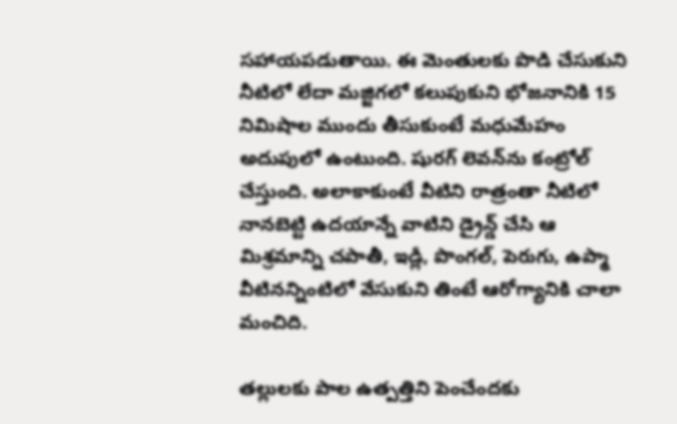సహాయపడుతాయి. ఈ మెంతులకు పొడి చేసుకుని నీటిలో లేదా మజ్జిగలో కలుపుకుని భోజనానికి 15 నిమిషాల ముందు తీసుకుంటే మధుమేహం అదుపులో ఉంటుంది. షురగ్ లెవన్‌ను కంట్రోల్ చేస్తుంది. అలాకాకుంటే వీటిని రాత్రంతా నీటిలో నానబెట్టి ఉదయాన్నే వాటిని డ్రైన్డ్ చేసి ఆ మిశ్రమాన్ని చపాతీ, ఇడ్లీ, పొంగల్, పెరుగు, ఉప్మా వీటినన్నింటిలో వేసుకుని తింటే ఆరోగ్యానికి చాలా మంచిది.

తల్లులకు పాల ఉత్పత్తిని పెంచేందకు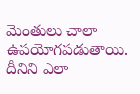మెంతులు చాలా ఉపయోగపడుతాయి. దీనిని ఎలా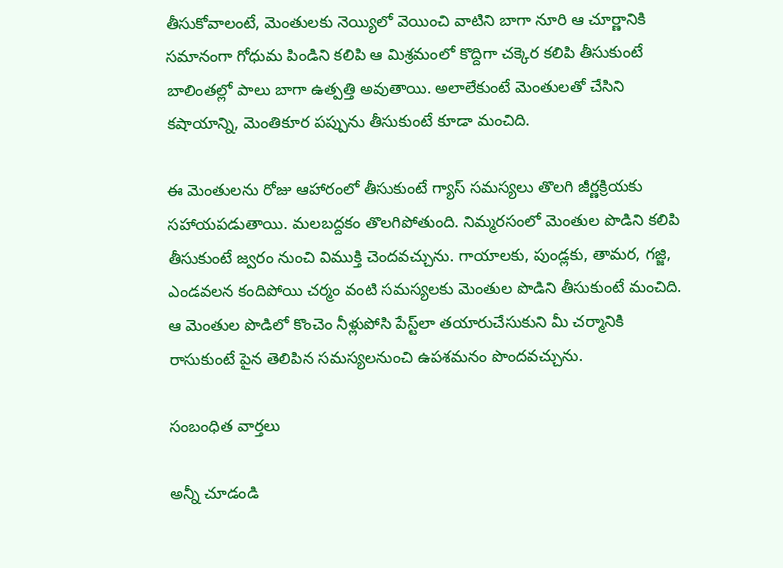తీసుకోవాలంటే, మెంతులకు నెయ్యిలో వెయించి వాటిని బాగా నూరి ఆ చూర్ణానికి సమానంగా గోధుమ పిండిని కలిపి ఆ మిశ్రమంలో కొద్దిగా చక్కెర కలిపి తీసుకుంటే బాలింతల్లో పాలు బాగా ఉత్పత్తి అవుతాయి. అలాలేకుంటే మెంతులతో చేసిని కషాయాన్ని, మెంతికూర పప్పును తీసుకుంటే కూడా మంచిది.

ఈ మెంతులను రోజు ఆహారంలో తీసుకుంటే గ్యాస్ సమస్యలు తొలగి జీర్ణక్రియకు సహాయపడుతాయి. మలబద్దకం తొలగిపోతుంది. నిమ్మరసంలో మెంతుల పొడిని కలిపి తీసుకుంటే జ్వరం నుంచి విముక్తి చెందవచ్చును. గాయాలకు, పుండ్లకు, తామర, గజ్జి, ఎండవలన కందిపోయి చర్మం వంటి సమస్యలకు మెంతుల పొడిని తీసుకుంటే మంచిది. ఆ మెంతుల పొడిలో కొంచెం నీళ్లుపోసి పేస్ట్‌లా తయారుచేసుకుని మీ చర్మానికి రాసుకుంటే పైన తెలిపిన సమస్యలనుంచి ఉపశమనం పొందవచ్చును.

సంబంధిత వార్తలు

అన్నీ చూడండి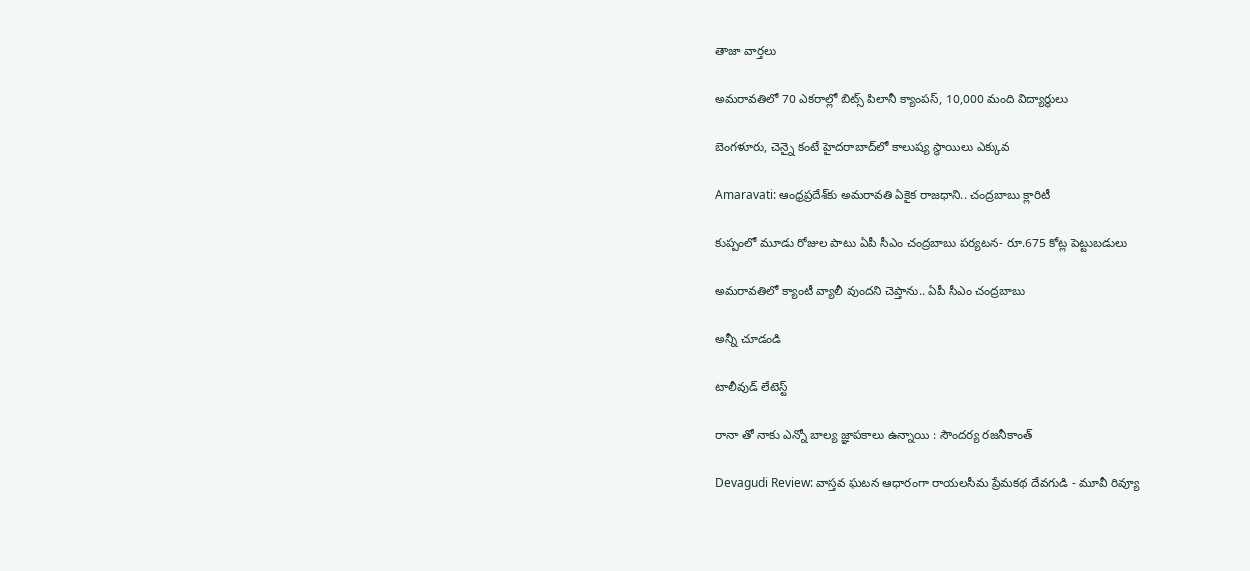తాజా వార్తలు

అమరావతిలో 70 ఎకరాల్లో బిట్స్ పిలానీ క్యాంపస్, 10,000 మంది విద్యార్థులు

బెంగళూరు, చెన్నై కంటే హైదరాబాద్‌లో కాలుష్య స్థాయిలు ఎక్కువ

Amaravati: ఆంధ్రప్రదేశ్‌కు అమరావతి ఏకైక రాజధాని.. చంద్రబాబు క్లారిటీ

కుప్పంలో మూడు రోజుల పాటు ఏపీ సీఎం చంద్రబాబు పర్యటన- రూ.675 కోట్ల పెట్టుబడులు

అమరావతిలో క్యాంటీ వ్యాలీ వుందని చెప్తాను.. ఏపీ సీఎం చంద్రబాబు

అన్నీ చూడండి

టాలీవుడ్ లేటెస్ట్

రానా తో నాకు ఎన్నో బాల్య జ్ఞాపకాలు ఉన్నాయి : సౌందర్య రజనీకాంత్

Devagudi Review: వాస్తవ ఘటన ఆధారంగా రాయలసీమ ప్రేమకథ దేవగుడి - మూవీ రివ్యూ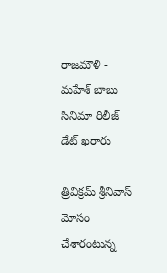రాజమౌళి - మహేశ్ బాబు సినిమా రిలీజ్ డేట్ ఖరారు

త్రివిక్రమ్ శ్రీనివాస్ మోసం చేశారంటున్న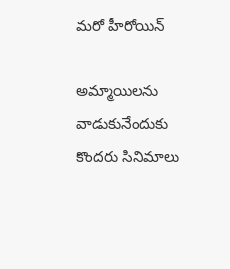మరో హీరోయిన్

అమ్మాయిలను వాడుకునేందుకు కొందరు సినిమాలు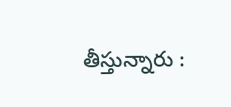తీస్తున్నారు :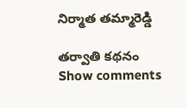నిర్మాత తమ్మారెడ్డి

తర్వాతి కథనం
Show comments